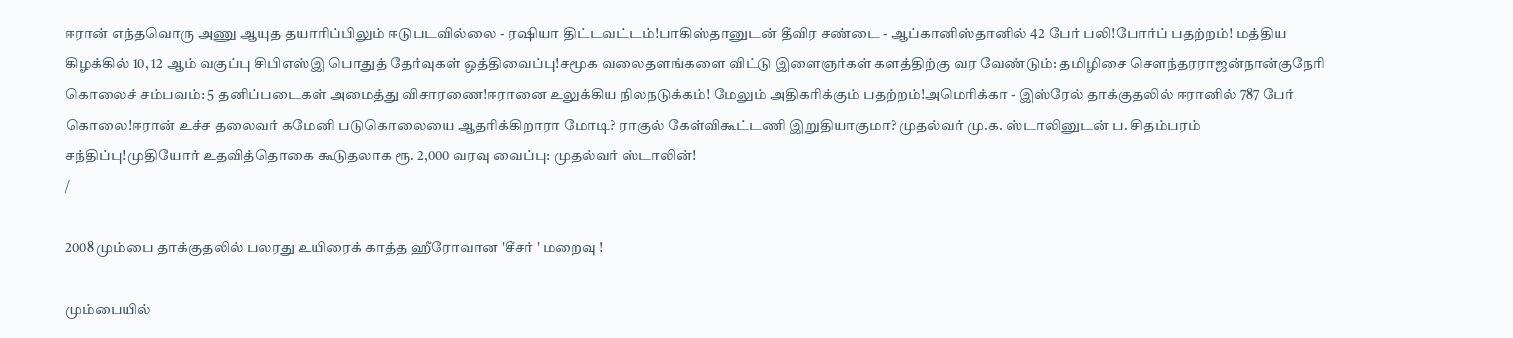ஈரான் எந்தவொரு அணு ஆயுத தயாரிப்பிலும் ஈடுபடவில்லை - ரஷியா திட்டவட்டம்!பாகிஸ்தானுடன் தீவிர சண்டை - ஆப்கானிஸ்தானில் 42 பேர் பலி!போர்ப் பதற்றம்! மத்திய கிழக்கில் 10, 12 ஆம் வகுப்பு சிபிஎஸ்இ பொதுத் தேர்வுகள் ஒத்திவைப்பு!சமூக வலைதளங்களை விட்டு இளைஞர்கள் களத்திற்கு வர வேண்டும்: தமிழிசை செளந்தரராஜன்நான்குநேரி கொலைச் சம்பவம்: 5 தனிப்படைகள் அமைத்து விசாரணை!ஈரானை உலுக்கிய நிலநடுக்கம்! மேலும் அதிகரிக்கும் பதற்றம்!அமெரிக்கா - இஸ்ரேல் தாக்குதலில் ஈரானில் 787 பேர் கொலை!ஈரான் உச்ச தலைவர் கமேனி படுகொலையை ஆதரிக்கிறாரா மோடி? ராகுல் கேள்விகூட்டணி இறுதியாகுமா? முதல்வர் மு.க. ஸ்டாலினுடன் ப. சிதம்பரம் சந்திப்பு!முதியோர் உதவித்தொகை கூடுதலாக ரூ. 2,000 வரவு வைப்பு: முதல்வர் ஸ்டாலின்!
/

2008 மும்பை தாக்குதலில் பலரது உயிரைக் காத்த ஹீரோவான 'சீசர் ' மறைவு !

மும்பையில்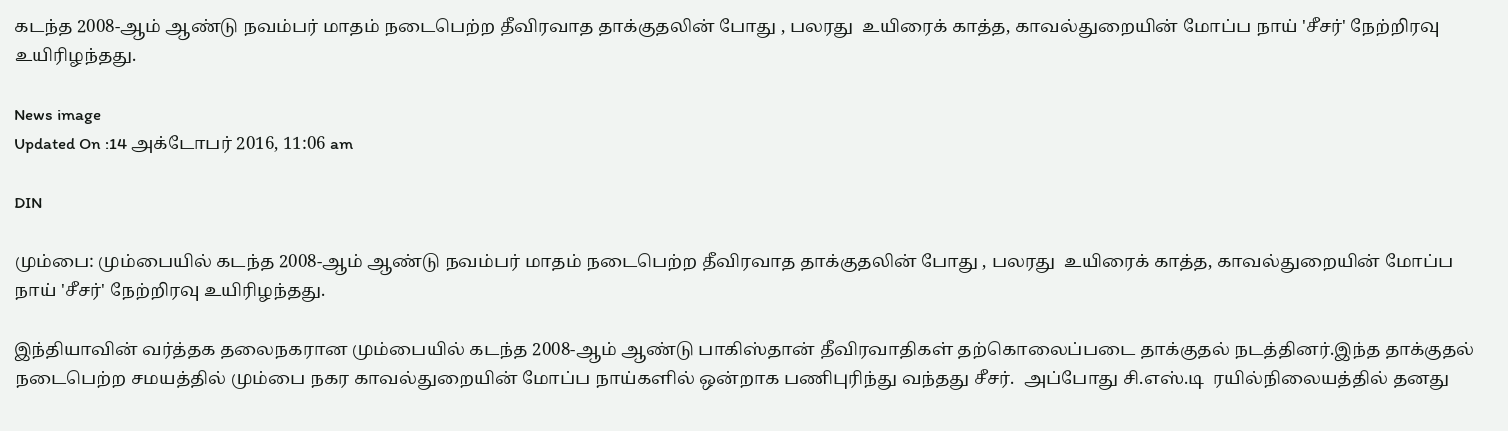கடந்த 2008-ஆம் ஆண்டு நவம்பர் மாதம் நடைபெற்ற தீவிரவாத தாக்குதலின் போது , பலரது  உயிரைக் காத்த, காவல்துறையின் மோப்ப நாய் 'சீசர்' நேற்றிரவு உயிரிழந்தது.

News image
Updated On :14 அக்டோபர் 2016, 11:06 am

DIN

மும்பை: மும்பையில் கடந்த 2008-ஆம் ஆண்டு நவம்பர் மாதம் நடைபெற்ற தீவிரவாத தாக்குதலின் போது , பலரது  உயிரைக் காத்த, காவல்துறையின் மோப்ப நாய் 'சீசர்' நேற்றிரவு உயிரிழந்தது.

இந்தியாவின் வர்த்தக தலைநகரான மும்பையில் கடந்த 2008-ஆம் ஆண்டு பாகிஸ்தான் தீவிரவாதிகள் தற்கொலைப்படை தாக்குதல் நடத்தினர்.இந்த தாக்குதல் நடைபெற்ற சமயத்தில் மும்பை நகர காவல்துறையின் மோப்ப நாய்களில் ஒன்றாக பணிபுரிந்து வந்தது சீசர்.  அப்போது சி.எஸ்.டி  ரயில்நிலையத்தில் தனது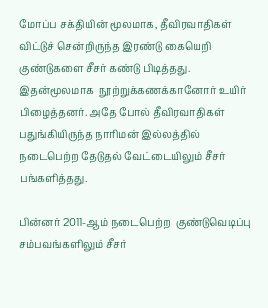மோப்ப சக்தியின் மூலமாக, தீவிரவாதிகள் விட்டுச் சென்றிருந்த இரண்டு கையெறி குண்டுகளை சீசர் கண்டு பிடித்தது. இதன்மூலமாக  நூற்றுக்கணக்கானோர் உயிர் பிழைத்தனர். அதே போல் தீவிரவாதிகள் பதுங்கியிருந்த நாரிமன் இல்லத்தில்  நடைபெற்ற தேடுதல் வேட்டையிலும் சீசர் பங்களித்தது.

பின்னர் 2011-ஆம் நடைபெற்ற  குண்டுவெடிப்பு சம்பவங்களிலும் சீசர்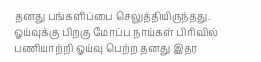தனது பங்களிப்பை செலுத்தியிருந்தது. ஓய்வுக்கு பிறகு மோப்ப நாய்கள் பிரிவில் பணியாற்றி ஓய்வு பெற்ற தனது இதர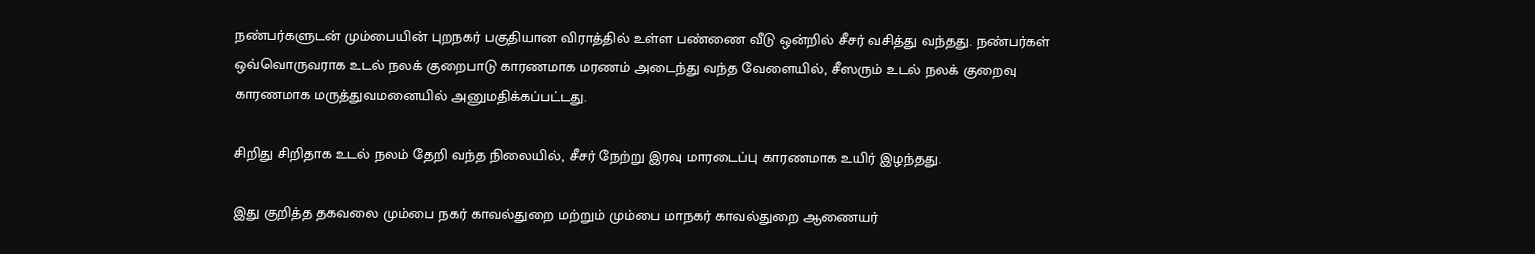நண்பர்களுடன் மும்பையின் புறநகர் பகுதியான விராத்தில் உள்ள பண்ணை வீடு ஒன்றில் சீசர் வசித்து வந்தது. நண்பர்கள் ஒவ்வொருவராக உடல் நலக் குறைபாடு காரணமாக மரணம் அடைந்து வந்த வேளையில், சீஸரும் உடல் நலக் குறைவு காரணமாக மருத்துவமனையில் அனுமதிக்கப்பட்டது.

சிறிது சிறிதாக உடல் நலம் தேறி வந்த நிலையில், சீசர் நேற்று இரவு மாரடைப்பு காரணமாக உயிர் இழந்தது.

இது குறித்த தகவலை மும்பை நகர் காவல்துறை மற்றும் மும்பை மாநகர் காவல்துறை ஆணையர்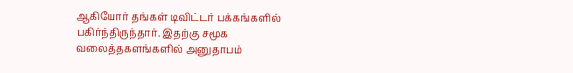ஆகியோர் தங்கள் டிவிட்டர் பக்கங்களில் பகிர்ந்திருந்தார். இதற்கு சமூக வலைத்தகளங்களில் அனுதாபம்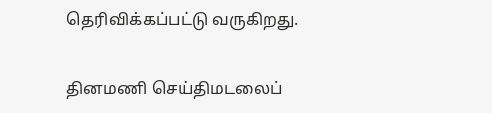தெரிவிக்கப்பட்டு வருகிறது.

தினமணி செய்திமடலைப்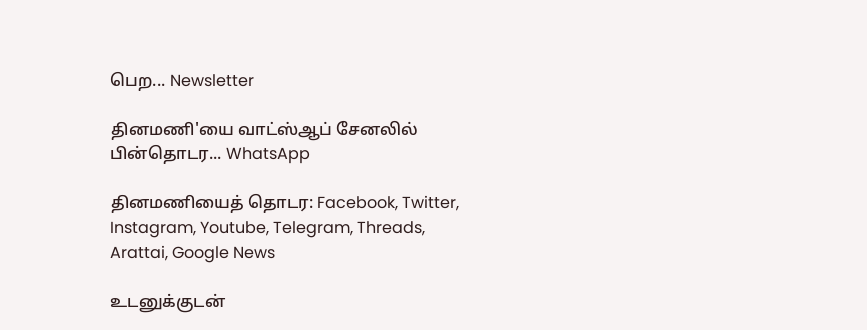பெற... Newsletter

தினமணி'யை வாட்ஸ்ஆப் சேனலில் பின்தொடர... WhatsApp

தினமணியைத் தொடர: Facebook, Twitter, Instagram, Youtube, Telegram, Threads, Arattai, Google News

உடனுக்குடன்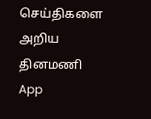செய்திகளை அறிய தினமணி App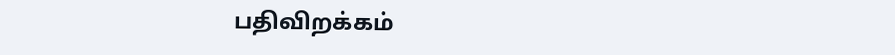பதிவிறக்கம்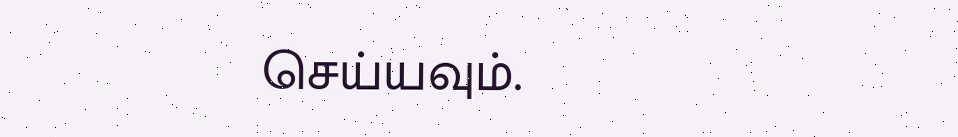செய்யவும்.